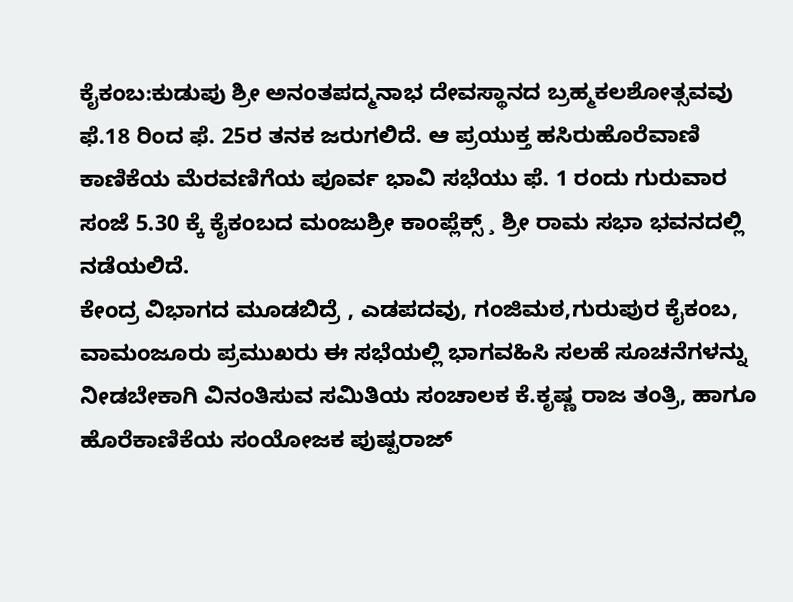ಕೈಕಂಬ:ಕುಡುಪು ಶ್ರೀ ಅನಂತಪದ್ಮನಾಭ ದೇವಸ್ಥಾನದ ಬ್ರಹ್ಮಕಲಶೋತ್ಸವವು ಫೆ.18 ರಿಂದ ಫೆ. 25ರ ತನಕ ಜರುಗಲಿದೆ. ಆ ಪ್ರಯುಕ್ತ ಹಸಿರುಹೊರೆವಾಣಿ ಕಾಣಿಕೆಯ ಮೆರವಣಿಗೆಯ ಪೂರ್ವ ಭಾವಿ ಸಭೆಯು ಫೆ. 1 ರಂದು ಗುರುವಾರ ಸಂಜೆ 5.30 ಕ್ಕೆ ಕೈಕಂಬದ ಮಂಜುಶ್ರೀ ಕಾಂಪ್ಲೆಕ್ಸ್ ¸ ಶ್ರೀ ರಾಮ ಸಭಾ ಭವನದಲ್ಲಿ ನಡೆಯಲಿದೆ.
ಕೇಂದ್ರ ವಿಭಾಗದ ಮೂಡಬಿದ್ರೆ , ಎಡಪದವು, ಗಂಜಿಮಠ,ಗುರುಪುರ ಕೈಕಂಬ, ವಾಮಂಜೂರು ಪ್ರಮುಖರು ಈ ಸಭೆಯಲ್ಲಿ ಭಾಗವಹಿಸಿ ಸಲಹೆ ಸೂಚನೆಗಳನ್ನು ನೀಡಬೇಕಾಗಿ ವಿನಂತಿಸುವ ಸಮಿತಿಯ ಸಂಚಾಲಕ ಕೆ.ಕೃಷ್ಣ ರಾಜ ತಂತ್ರಿ, ಹಾಗೂ ಹೊರೆಕಾಣಿಕೆಯ ಸಂಯೋಜಕ ಪುಷ್ಪರಾಜ್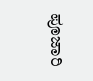ಪೂಜಾರಿ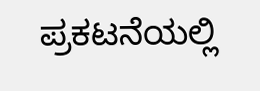ಪ್ರಕಟನೆಯಲ್ಲಿ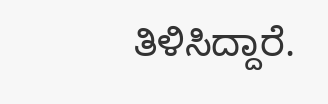ತಿಳಿಸಿದ್ದಾರೆ.